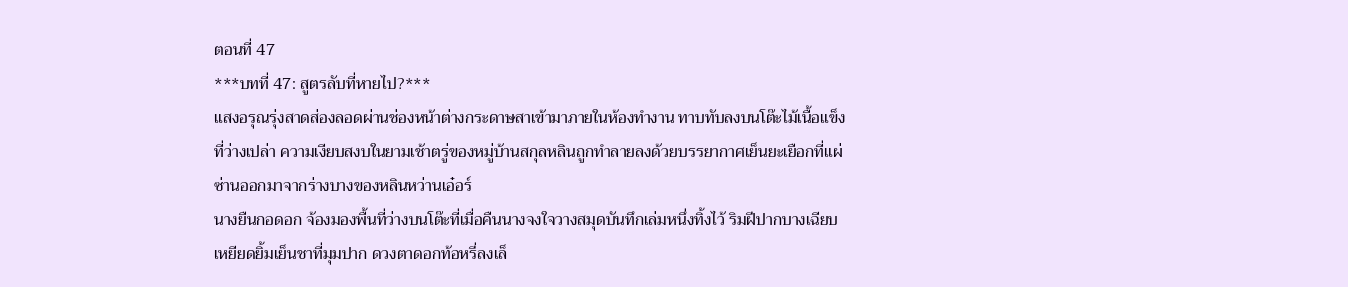ตอนที่ 47
***บทที่ 47: สูตรลับที่หายไป?***
แสงอรุณรุ่งสาดส่องลอดผ่านช่องหน้าต่างกระดาษสาเข้ามาภายในห้องทำงาน ทาบทับลงบนโต๊ะไม้เนื้อแข็งที่ว่างเปล่า ความเงียบสงบในยามเช้าตรู่ของหมู่บ้านสกุลหลินถูกทำลายลงด้วยบรรยากาศเย็นยะเยือกที่แผ่ซ่านออกมาจากร่างบางของหลินหว่านเอ๋อร์
นางยืนกอดอก จ้องมองพื้นที่ว่างบนโต๊ะที่เมื่อคืนนางจงใจวางสมุดบันทึกเล่มหนึ่งทิ้งไว้ ริมฝีปากบางเฉียบเหยียดยิ้มเย็นชาที่มุมปาก ดวงตาดอกท้อหรี่ลงเล็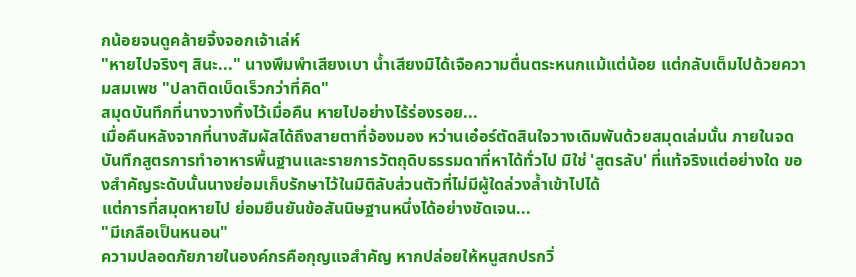กน้อยจนดูคล้ายจิ้งจอกเจ้าเล่ห์
"หายไปจริงๆ สินะ..." นางพึมพำเสียงเบา น้ำเสียงมิได้เจือความตื่นตระหนกแม้แต่น้อย แต่กลับเต็มไปด้วยความสมเพช "ปลาติดเบ็ดเร็วกว่าที่คิด"
สมุดบันทึกที่นางวางทิ้งไว้เมื่อคืน หายไปอย่างไร้ร่องรอย...
เมื่อคืนหลังจากที่นางสัมผัสได้ถึงสายตาที่จ้องมอง หว่านเอ๋อร์ตัดสินใจวางเดิมพันด้วยสมุดเล่มนั้น ภายในจดบันทึกสูตรการทำอาหารพื้นฐานและรายการวัตถุดิบธรรมดาที่หาได้ทั่วไป มิใช่ 'สูตรลับ' ที่แท้จริงแต่อย่างใด ของสำคัญระดับนั้นนางย่อมเก็บรักษาไว้ในมิติลับส่วนตัวที่ไม่มีผู้ใดล่วงล้ำเข้าไปได้
แต่การที่สมุดหายไป ย่อมยืนยันข้อสันนิษฐานหนึ่งได้อย่างชัดเจน...
"มีเกลือเป็นหนอน"
ความปลอดภัยภายในองค์กรคือกุญแจสำคัญ หากปล่อยให้หนูสกปรกวิ่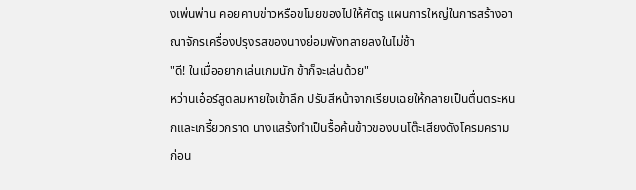งเพ่นพ่าน คอยคาบข่าวหรือขโมยของไปให้ศัตรู แผนการใหญ่ในการสร้างอาณาจักรเครื่องปรุงรสของนางย่อมพังทลายลงในไม่ช้า
"ดี! ในเมื่ออยากเล่นเกมนัก ข้าก็จะเล่นด้วย"
หว่านเอ๋อร์สูดลมหายใจเข้าลึก ปรับสีหน้าจากเรียบเฉยให้กลายเป็นตื่นตระหนกและเกรี้ยวกราด นางแสร้งทำเป็นรื้อค้นข้าวของบนโต๊ะเสียงดังโครมคราม ก่อน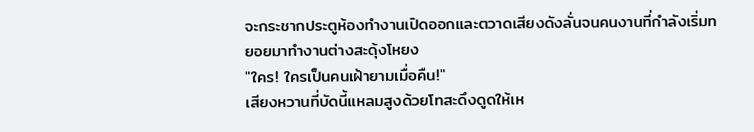จะกระชากประตูห้องทำงานเปิดออกและตวาดเสียงดังลั่นจนคนงานที่กำลังเริ่มทยอยมาทำงานต่างสะดุ้งโหยง
"ใคร! ใครเป็นคนเฝ้ายามเมื่อคืน!"
เสียงหวานที่บัดนี้แหลมสูงด้วยโทสะดึงดูดให้เห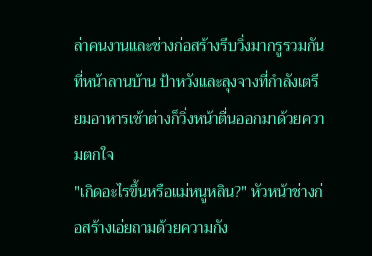ล่าคนงานและช่างก่อสร้างรีบวิ่งมากรูรวมกันที่หน้าลานบ้าน ป้าหวังและลุงจางที่กำลังเตรียมอาหารเช้าต่างก็วิ่งหน้าตื่นออกมาด้วยความตกใจ
"เกิดอะไรขึ้นหรือแม่หนูหลิน?" หัวหน้าช่างก่อสร้างเอ่ยถามด้วยความกัง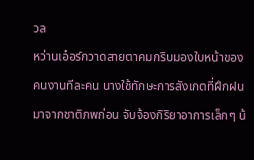วล
หว่านเอ๋อร์กวาดสายตาคมกริบมองใบหน้าของคนงานทีละคน นางใช้ทักษะการสังเกตที่ฝึกฝนมาจากชาติภพก่อน จับจ้องกิริยาอาการเล็กๆ น้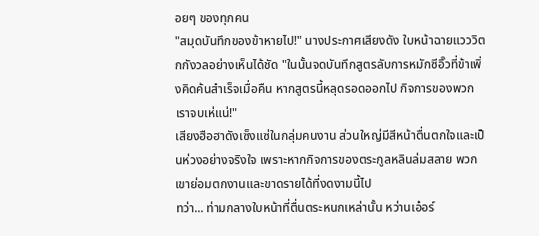อยๆ ของทุกคน
"สมุดบันทึกของข้าหายไป!" นางประกาศเสียงดัง ใบหน้าฉายแวววิตกกังวลอย่างเห็นได้ชัด "ในนั้นจดบันทึกสูตรลับการหมักซีอิ๊วที่ข้าเพิ่งคิดค้นสำเร็จเมื่อคืน หากสูตรนี้หลุดรอดออกไป กิจการของพวกเราจบเห่แน่!"
เสียงฮือฮาดังเซ็งแซ่ในกลุ่มคนงาน ส่วนใหญ่มีสีหน้าตื่นตกใจและเป็นห่วงอย่างจริงใจ เพราะหากกิจการของตระกูลหลินล่มสลาย พวกเขาย่อมตกงานและขาดรายได้ที่งดงามนี้ไป
ทว่า... ท่ามกลางใบหน้าที่ตื่นตระหนกเหล่านั้น หว่านเอ๋อร์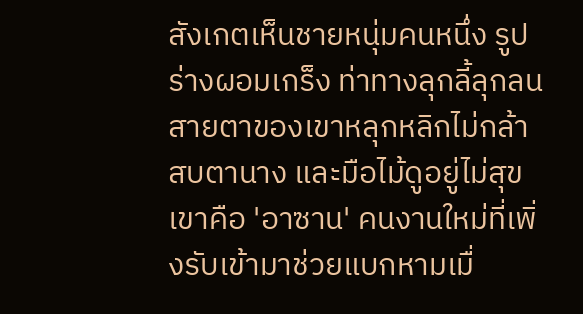สังเกตเห็นชายหนุ่มคนหนึ่ง รูปร่างผอมเกร็ง ท่าทางลุกลี้ลุกลน สายตาของเขาหลุกหลิกไม่กล้าสบตานาง และมือไม้ดูอยู่ไม่สุข เขาคือ 'อาซาน' คนงานใหม่ที่เพิ่งรับเข้ามาช่วยแบกหามเมื่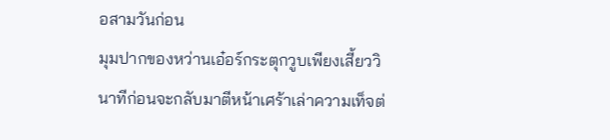อสามวันก่อน
มุมปากของหว่านเอ๋อร์กระตุกวูบเพียงเสี้ยววินาทีก่อนจะกลับมาตีหน้าเศร้าเล่าความเท็จต่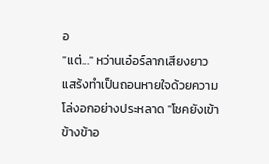อ
"แต่..." หว่านเอ๋อร์ลากเสียงยาว แสร้งทำเป็นถอนหายใจด้วยความโล่งอกอย่างประหลาด "โชคยังเข้าข้างข้าอ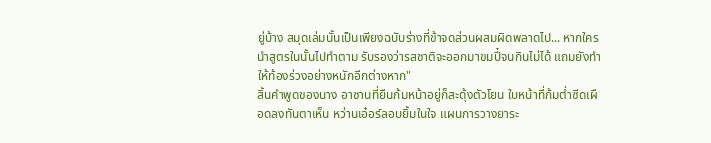ยู่บ้าง สมุดเล่มนั้นเป็นเพียงฉบับร่างที่ข้าจดส่วนผสมผิดพลาดไป... หากใครนำสูตรในนั้นไปทำตาม รับรองว่ารสชาติจะออกมาขมปี๋จนกินไม่ได้ แถมยังทำให้ท้องร่วงอย่างหนักอีกต่างหาก"
สิ้นคำพูดของนาง อาซานที่ยืนก้มหน้าอยู่ก็สะดุ้งตัวโยน ใบหน้าที่ก้มต่ำซีดเผือดลงทันตาเห็น หว่านเอ๋อร์ลอบยิ้มในใจ แผนการวางยาระ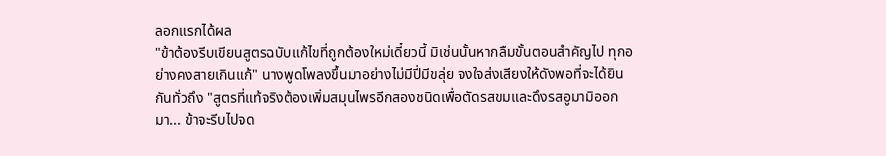ลอกแรกได้ผล
"ข้าต้องรีบเขียนสูตรฉบับแก้ไขที่ถูกต้องใหม่เดี๋ยวนี้ มิเช่นนั้นหากลืมขั้นตอนสำคัญไป ทุกอย่างคงสายเกินแก้" นางพูดโพลงขึ้นมาอย่างไม่มีปี่มีขลุ่ย จงใจส่งเสียงให้ดังพอที่จะได้ยินกันทั่วถึง "สูตรที่แท้จริงต้องเพิ่มสมุนไพรอีกสองชนิดเพื่อตัดรสขมและดึงรสอูมามิออกมา... ข้าจะรีบไปจด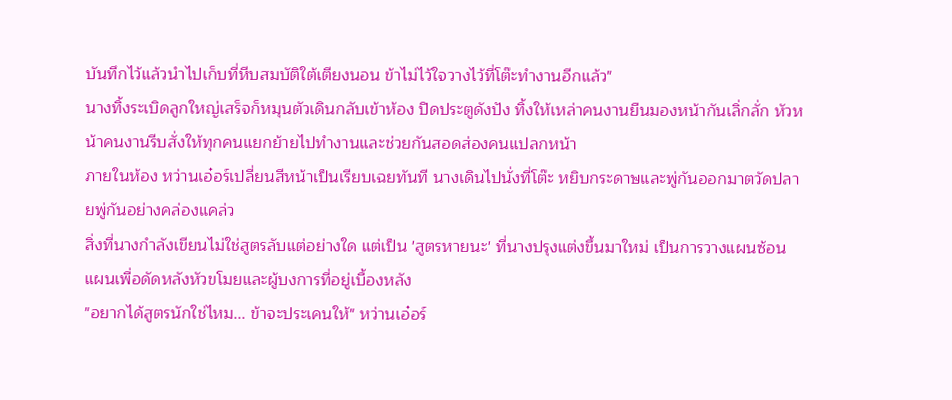บันทึกไว้แล้วนำไปเก็บที่หีบสมบัติใต้เตียงนอน ข้าไม่ไว้ใจวางไว้ที่โต๊ะทำงานอีกแล้ว"
นางทิ้งระเบิดลูกใหญ่เสร็จก็หมุนตัวเดินกลับเข้าห้อง ปิดประตูดังปัง ทิ้งให้เหล่าคนงานยืนมองหน้ากันเลิ่กลั่ก หัวหน้าคนงานรีบสั่งให้ทุกคนแยกย้ายไปทำงานและช่วยกันสอดส่องคนแปลกหน้า
ภายในห้อง หว่านเอ๋อร์เปลี่ยนสีหน้าเป็นเรียบเฉยทันที นางเดินไปนั่งที่โต๊ะ หยิบกระดาษและพู่กันออกมาตวัดปลายพู่กันอย่างคล่องแคล่ว
สิ่งที่นางกำลังเขียนไม่ใช่สูตรลับแต่อย่างใด แต่เป็น 'สูตรหายนะ' ที่นางปรุงแต่งขึ้นมาใหม่ เป็นการวางแผนซ้อนแผนเพื่อดัดหลังหัวขโมยและผู้บงการที่อยู่เบื้องหลัง
"อยากได้สูตรนักใช่ไหม... ข้าจะประเคนให้" หว่านเอ๋อร์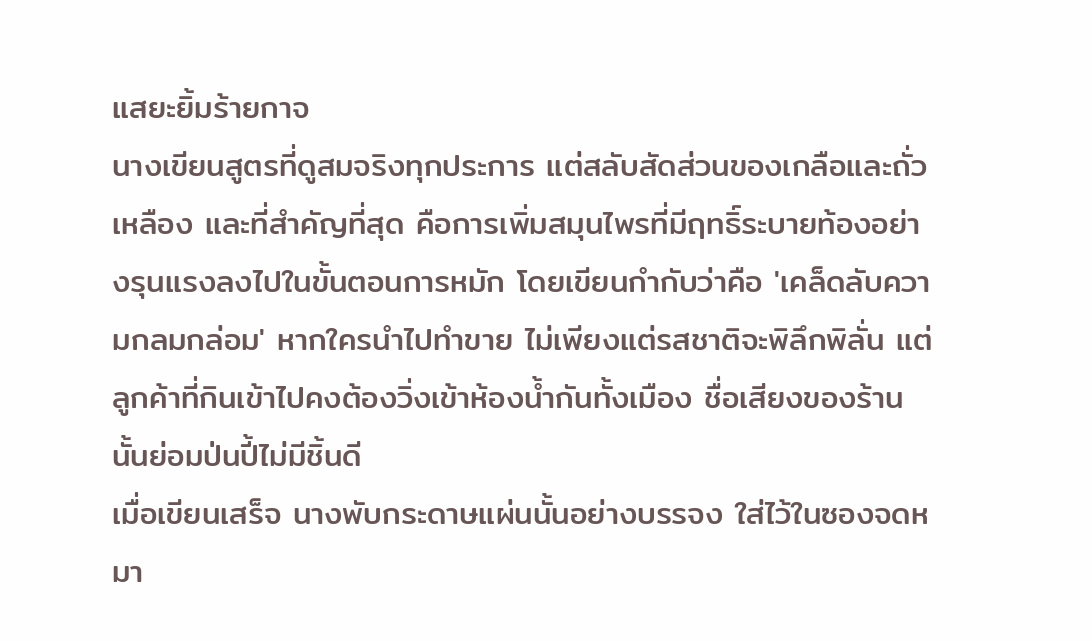แสยะยิ้มร้ายกาจ
นางเขียนสูตรที่ดูสมจริงทุกประการ แต่สลับสัดส่วนของเกลือและถั่วเหลือง และที่สำคัญที่สุด คือการเพิ่มสมุนไพรที่มีฤทธิ์ระบายท้องอย่างรุนแรงลงไปในขั้นตอนการหมัก โดยเขียนกำกับว่าคือ 'เคล็ดลับความกลมกล่อม' หากใครนำไปทำขาย ไม่เพียงแต่รสชาติจะพิลึกพิลั่น แต่ลูกค้าที่กินเข้าไปคงต้องวิ่งเข้าห้องน้ำกันทั้งเมือง ชื่อเสียงของร้านนั้นย่อมป่นปี้ไม่มีชิ้นดี
เมื่อเขียนเสร็จ นางพับกระดาษแผ่นนั้นอย่างบรรจง ใส่ไว้ในซองจดหมา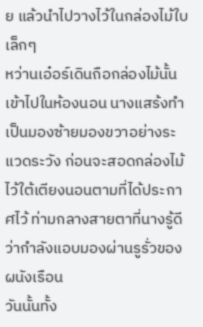ย แล้วนำไปวางไว้ในกล่องไม้ใบเล็กๆ
หว่านเอ๋อร์เดินถือกล่องไม้นั้นเข้าไปในห้องนอน นางแสร้งทำเป็นมองซ้ายมองขวาอย่างระแวดระวัง ก่อนจะสอดกล่องไม้ไว้ใต้เตียงนอนตามที่ได้ประกาศไว้ ท่ามกลางสายตาที่นางรู้ดีว่ากำลังแอบมองผ่านรูรั่วของผนังเรือน
วันนั้นทั้ง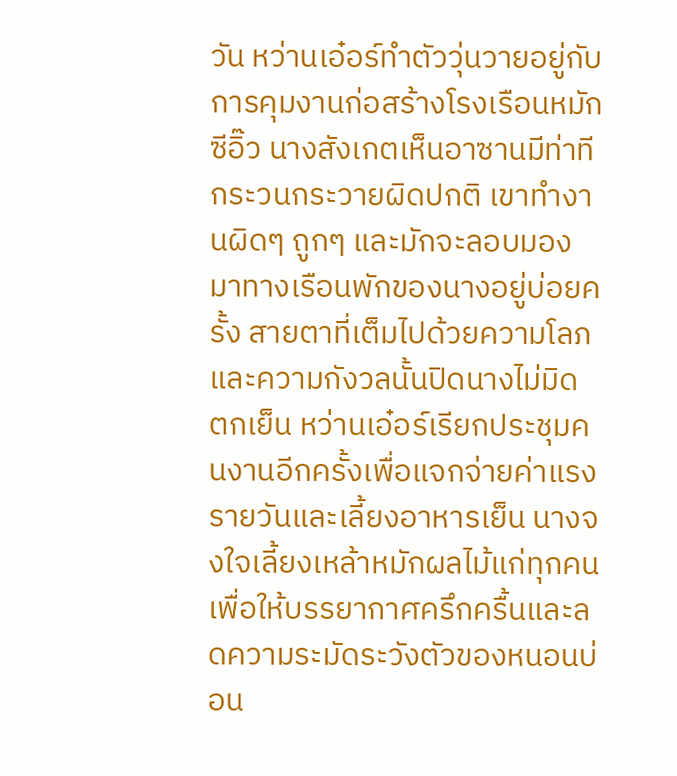วัน หว่านเอ๋อร์ทำตัววุ่นวายอยู่กับการคุมงานก่อสร้างโรงเรือนหมักซีอิ๊ว นางสังเกตเห็นอาซานมีท่าทีกระวนกระวายผิดปกติ เขาทำงานผิดๆ ถูกๆ และมักจะลอบมองมาทางเรือนพักของนางอยู่บ่อยครั้ง สายตาที่เต็มไปด้วยความโลภและความกังวลนั้นปิดนางไม่มิด
ตกเย็น หว่านเอ๋อร์เรียกประชุมคนงานอีกครั้งเพื่อแจกจ่ายค่าแรงรายวันและเลี้ยงอาหารเย็น นางจงใจเลี้ยงเหล้าหมักผลไม้แก่ทุกคน เพื่อให้บรรยากาศครึกครื้นและลดความระมัดระวังตัวของหนอนบ่อน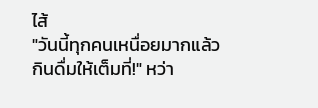ไส้
"วันนี้ทุกคนเหนื่อยมากแล้ว กินดื่มให้เต็มที่!" หว่า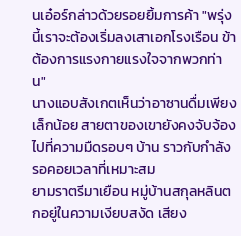นเอ๋อร์กล่าวด้วยรอยยิ้มการค้า "พรุ่งนี้เราจะต้องเริ่มลงเสาเอกโรงเรือน ข้าต้องการแรงกายแรงใจจากพวกท่าน"
นางแอบสังเกตเห็นว่าอาซานดื่มเพียงเล็กน้อย สายตาของเขายังคงจับจ้องไปที่ความมืดรอบๆ บ้าน ราวกับกำลังรอคอยเวลาที่เหมาะสม
ยามราตรีมาเยือน หมู่บ้านสกุลหลินตกอยู่ในความเงียบสงัด เสียง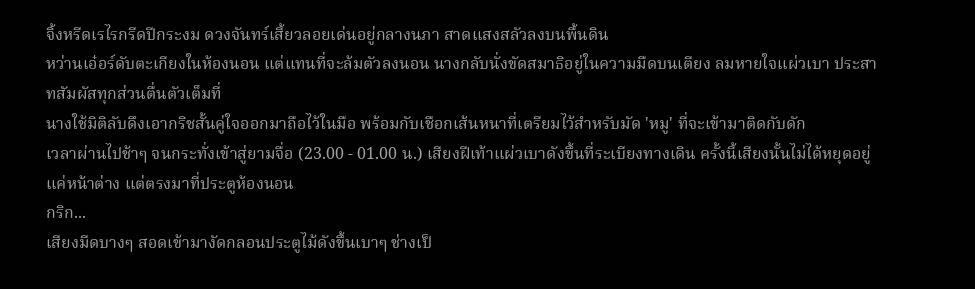จิ้งหรีดเรไรกรีดปีกระงม ดวงจันทร์เสี้ยวลอยเด่นอยู่กลางนภา สาดแสงสลัวลงบนพื้นดิน
หว่านเอ๋อร์ดับตะเกียงในห้องนอน แต่แทนที่จะล้มตัวลงนอน นางกลับนั่งขัดสมาธิอยู่ในความมืดบนเตียง ลมหายใจแผ่วเบา ประสาทสัมผัสทุกส่วนตื่นตัวเต็มที่
นางใช้มิติลับดึงเอากริชสั้นคู่ใจออกมาถือไว้ในมือ พร้อมกับเชือกเส้นหนาที่เตรียมไว้สำหรับมัด 'หมู' ที่จะเข้ามาติดกับดัก
เวลาผ่านไปช้าๆ จนกระทั่งเข้าสู่ยามจื่อ (23.00 - 01.00 น.) เสียงฝีเท้าแผ่วเบาดังขึ้นที่ระเบียงทางเดิน ครั้งนี้เสียงนั้นไม่ได้หยุดอยู่แค่หน้าต่าง แต่ตรงมาที่ประตูห้องนอน
กริก...
เสียงมีดบางๆ สอดเข้ามางัดกลอนประตูไม้ดังขึ้นเบาๆ ช่างเป็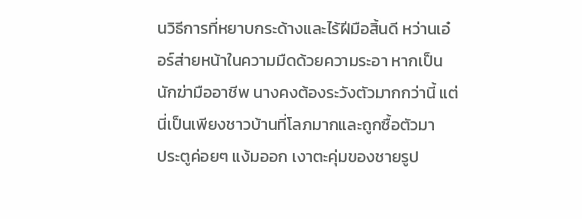นวิธีการที่หยาบกระด้างและไร้ฝีมือสิ้นดี หว่านเอ๋อร์ส่ายหน้าในความมืดด้วยความระอา หากเป็นนักฆ่ามืออาชีพ นางคงต้องระวังตัวมากกว่านี้ แต่นี่เป็นเพียงชาวบ้านที่โลภมากและถูกซื้อตัวมา
ประตูค่อยๆ แง้มออก เงาตะคุ่มของชายรูป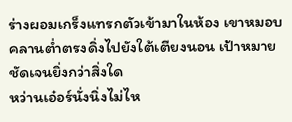ร่างผอมเกร็งแทรกตัวเข้ามาในห้อง เขาหมอบคลานต่ำตรงดิ่งไปยังใต้เตียงนอน เป้าหมายชัดเจนยิ่งกว่าสิ่งใด
หว่านเอ๋อร์นั่งนิ่งไม่ไห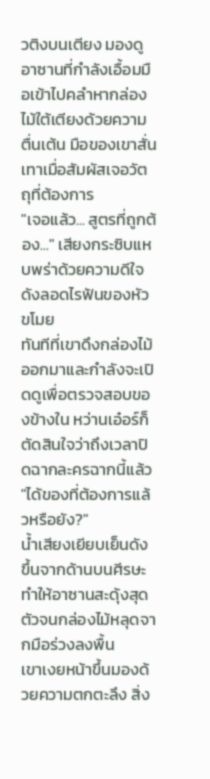วติงบนเตียง มองดูอาซานที่กำลังเอื้อมมือเข้าไปคลำหากล่องไม้ใต้เตียงด้วยความตื่นเต้น มือของเขาสั่นเทาเมื่อสัมผัสเจอวัตถุที่ต้องการ
"เจอแล้ว... สูตรที่ถูกต้อง..." เสียงกระซิบแหบพร่าด้วยความดีใจดังลอดไรฟันของหัวขโมย
ทันทีที่เขาดึงกล่องไม้ออกมาและกำลังจะเปิดดูเพื่อตรวจสอบของข้างใน หว่านเอ๋อร์ก็ตัดสินใจว่าถึงเวลาปิดฉากละครฉากนี้แล้ว
"ได้ของที่ต้องการแล้วหรือยัง?"
น้ำเสียงเยียบเย็นดังขึ้นจากด้านบนศีรษะ ทำให้อาซานสะดุ้งสุดตัวจนกล่องไม้หลุดจากมือร่วงลงพื้น
เขาเงยหน้าขึ้นมองด้วยความตกตะลึง สิ่ง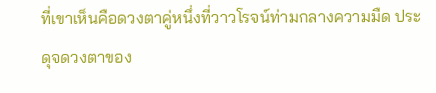ที่เขาเห็นคือดวงตาคู่หนึ่งที่วาวโรจน์ท่ามกลางความมืด ประดุจดวงตาของ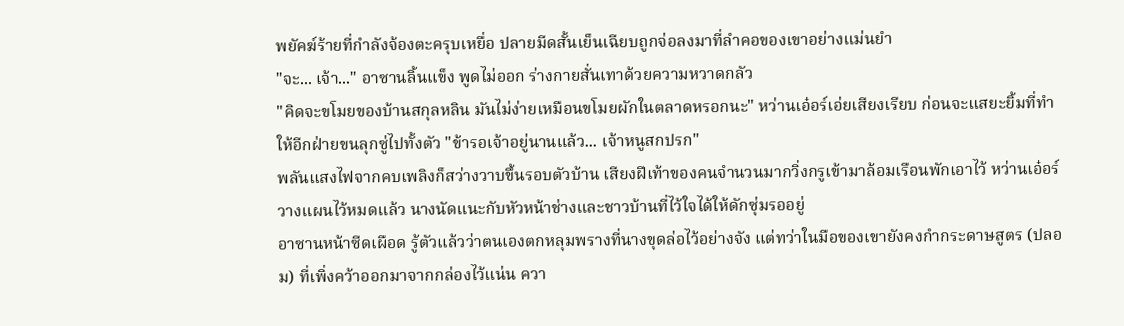พยัคฆ์ร้ายที่กำลังจ้องตะครุบเหยื่อ ปลายมีดสั้นเย็นเฉียบถูกจ่อลงมาที่ลำคอของเขาอย่างแม่นยำ
"จะ... เจ้า..." อาซานลิ้นแข็ง พูดไม่ออก ร่างกายสั่นเทาด้วยความหวาดกลัว
"คิดจะขโมยของบ้านสกุลหลิน มันไม่ง่ายเหมือนขโมยผักในตลาดหรอกนะ" หว่านเอ๋อร์เอ่ยเสียงเรียบ ก่อนจะแสยะยิ้มที่ทำให้อีกฝ่ายขนลุกซู่ไปทั้งตัว "ข้ารอเจ้าอยู่นานแล้ว... เจ้าหนูสกปรก"
พลันแสงไฟจากคบเพลิงก็สว่างวาบขึ้นรอบตัวบ้าน เสียงฝีเท้าของคนจำนวนมากวิ่งกรูเข้ามาล้อมเรือนพักเอาไว้ หว่านเอ๋อร์วางแผนไว้หมดแล้ว นางนัดแนะกับหัวหน้าช่างและชาวบ้านที่ไว้ใจได้ให้ดักซุ่มรออยู่
อาซานหน้าซีดเผือด รู้ตัวแล้วว่าตนเองตกหลุมพรางที่นางขุดล่อไว้อย่างจัง แต่ทว่าในมือของเขายังคงกำกระดาษสูตร (ปลอม) ที่เพิ่งคว้าออกมาจากกล่องไว้แน่น ควา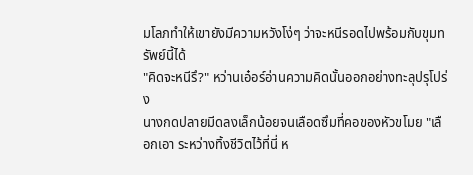มโลภทำให้เขายังมีความหวังโง่ๆ ว่าจะหนีรอดไปพร้อมกับขุมทรัพย์นี้ได้
"คิดจะหนีรึ?" หว่านเอ๋อร์อ่านความคิดนั้นออกอย่างทะลุปรุโปร่ง
นางกดปลายมีดลงเล็กน้อยจนเลือดซึมที่คอของหัวขโมย "เลือกเอา ระหว่างทิ้งชีวิตไว้ที่นี่ ห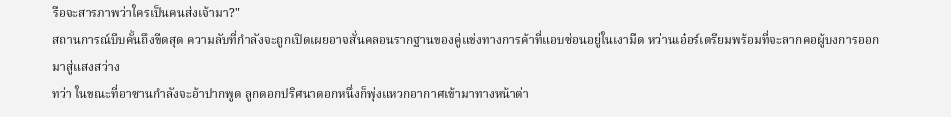รือจะสารภาพว่าใครเป็นคนส่งเจ้ามา?"
สถานการณ์บีบคั้นถึงขีดสุด ความลับที่กำลังจะถูกเปิดเผยอาจสั่นคลอนรากฐานของคู่แข่งทางการค้าที่แอบซ่อนอยู่ในเงามืด หว่านเอ๋อร์เตรียมพร้อมที่จะลากคอผู้บงการออกมาสู่แสงสว่าง
ทว่า ในขณะที่อาซานกำลังจะอ้าปากพูด ลูกดอกปริศนาดอกหนึ่งก็พุ่งแหวกอากาศเข้ามาทางหน้าต่า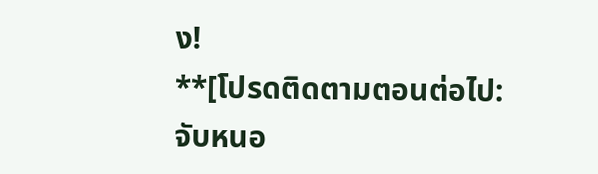ง!
**[โปรดติดตามตอนต่อไป: จับหนอ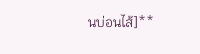นบ่อนไส้]**